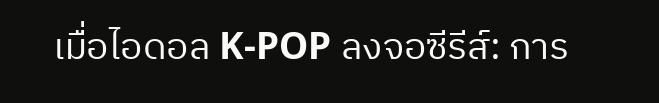เมื่อไอดอล K-POP ลงจอซีรีส์: การ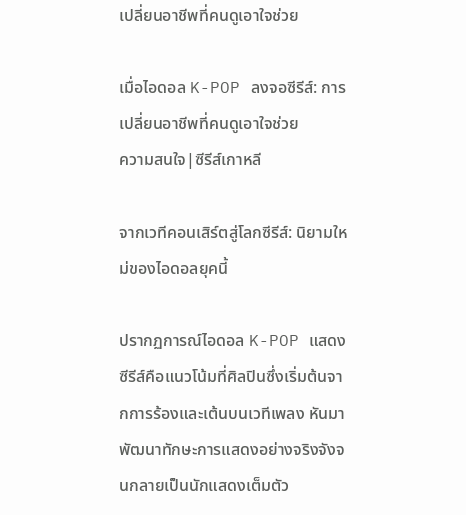เปลี่ยนอาชีพที่คนดูเอาใจช่วย

เมื่อไอดอล K-POP ลงจอซีรีส์: การเปลี่ยนอาชีพที่คนดูเอาใจช่วย
ความสนใจ|ซีรีส์เกาหลี

จากเวทีคอนเสิร์ตสู่โลกซีรีส์: นิยามใหม่ของไอดอลยุคนี้

ปรากฏการณ์ไอดอล K-POP แสดงซีรีส์คือแนวโน้มที่ศิลปินซึ่งเริ่มต้นจากการร้องและเต้นบนเวทีเพลง หันมาพัฒนาทักษะการแสดงอย่างจริงจังจนกลายเป็นนักแสดงเต็มตัว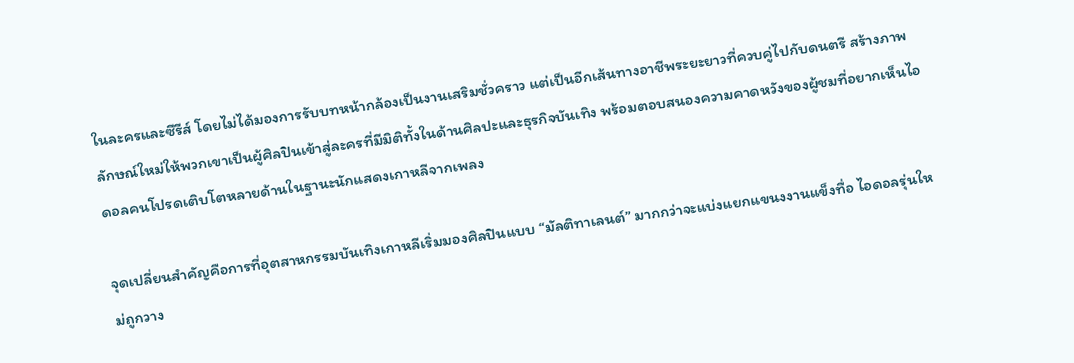ในละครและซีรีส์ โดยไม่ได้มองการรับบทหน้ากล้องเป็นงานเสริมชั่วคราว แต่เป็นอีกเส้นทางอาชีพระยะยาวที่ควบคู่ไปกับดนตรี สร้างภาพลักษณ์ใหม่ให้พวกเขาเป็นผู้ศิลปินเข้าสู่ละครที่มีมิติทั้งในด้านศิลปะและธุรกิจบันเทิง พร้อมตอบสนองความคาดหวังของผู้ชมที่อยากเห็นไอดอลคนโปรดเติบโตหลายด้านในฐานะนักแสดงเกาหลีจากเพลง

จุดเปลี่ยนสำคัญคือการที่อุตสาหกรรมบันเทิงเกาหลีเริ่มมองศิลปินแบบ “มัลติทาเลนต์” มากกว่าจะแบ่งแยกแขนงงานแข็งทื่อ ไอดอลรุ่นใหม่ถูกวาง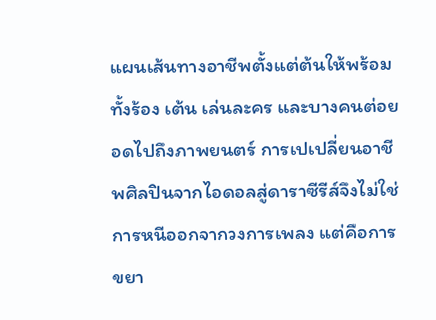แผนเส้นทางอาชีพตั้งแต่ต้นให้พร้อมทั้งร้อง เต้น เล่นละคร และบางคนต่อยอดไปถึงภาพยนตร์ การเปเปลี่ยนอาชีพศิลปินจากไอดอลสู่ดาราซีรีส์จึงไม่ใช่การหนีออกจากวงการเพลง แต่คือการขยา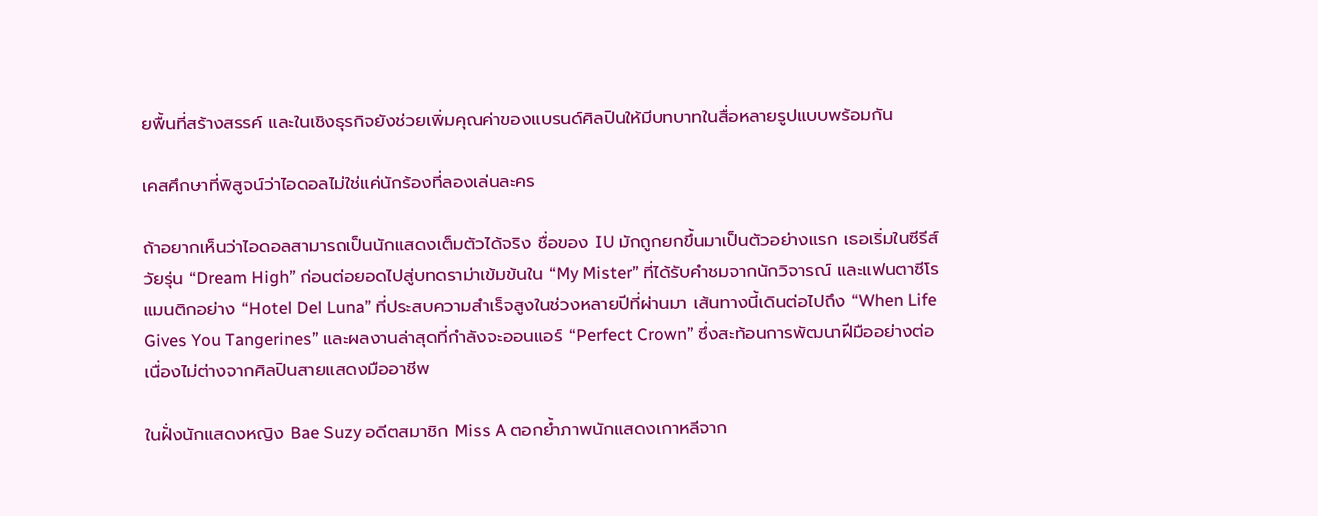ยพื้นที่สร้างสรรค์ และในเชิงธุรกิจยังช่วยเพิ่มคุณค่าของแบรนด์ศิลปินให้มีบทบาทในสื่อหลายรูปแบบพร้อมกัน

เคสศึกษาที่พิสูจน์ว่าไอดอลไม่ใช่แค่นักร้องที่ลองเล่นละคร

ถ้าอยากเห็นว่าไอดอลสามารถเป็นนักแสดงเต็มตัวได้จริง ชื่อของ IU มักถูกยกขึ้นมาเป็นตัวอย่างแรก เธอเริ่มในซีรีส์วัยรุ่น “Dream High” ก่อนต่อยอดไปสู่บทดราม่าเข้มข้นใน “My Mister” ที่ได้รับคำชมจากนักวิจารณ์ และแฟนตาซีโรแมนติกอย่าง “Hotel Del Luna” ที่ประสบความสำเร็จสูงในช่วงหลายปีที่ผ่านมา เส้นทางนี้เดินต่อไปถึง “When Life Gives You Tangerines” และผลงานล่าสุดที่กำลังจะออนแอร์ “Perfect Crown” ซึ่งสะท้อนการพัฒนาฝีมืออย่างต่อเนื่องไม่ต่างจากศิลปินสายแสดงมืออาชีพ

ในฝั่งนักแสดงหญิง Bae Suzy อดีตสมาชิก Miss A ตอกย้ำภาพนักแสดงเกาหลีจาก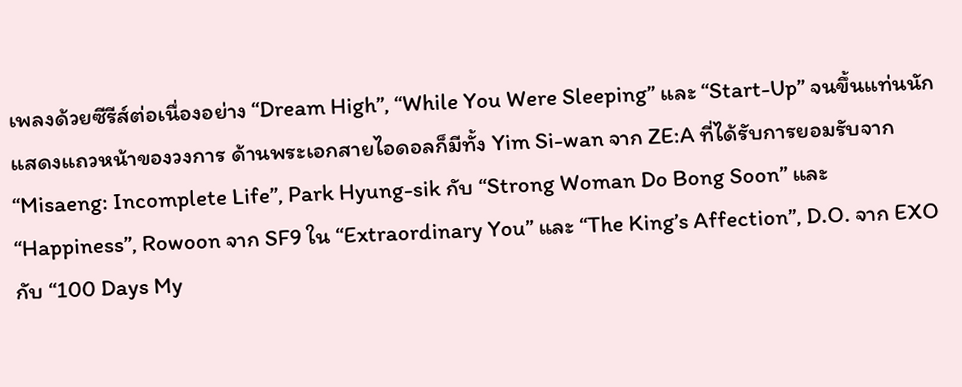เพลงด้วยซีรีส์ต่อเนื่องอย่าง “Dream High”, “While You Were Sleeping” และ “Start-Up” จนขึ้นแท่นนักแสดงแถวหน้าของวงการ ด้านพระเอกสายไอดอลก็มีทั้ง Yim Si-wan จาก ZE:A ที่ได้รับการยอมรับจาก “Misaeng: Incomplete Life”, Park Hyung-sik กับ “Strong Woman Do Bong Soon” และ “Happiness”, Rowoon จาก SF9 ใน “Extraordinary You” และ “The King’s Affection”, D.O. จาก EXO กับ “100 Days My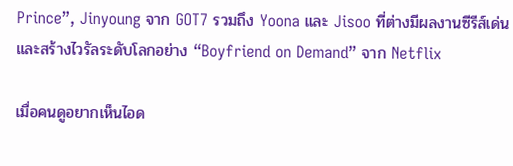Prince”, Jinyoung จาก GOT7 รวมถึง Yoona และ Jisoo ที่ต่างมีผลงานซีรีส์เด่นและสร้างไวรัลระดับโลกอย่าง “Boyfriend on Demand” จาก Netflix

เมื่อคนดูอยากเห็นไอด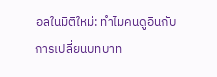อลในมิติใหม่: ทำไมคนดูอินกับการเปลี่ยนบทบาท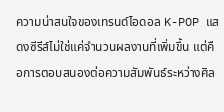ความน่าสนใจของเทรนด์ไอดอล K-POP แสดงซีรีส์ไม่ใช่แค่จำนวนผลงานที่เพิ่มขึ้น แต่คือการตอบสนองต่อความสัมพันธ์ระหว่างศิล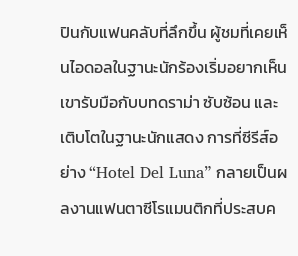ปินกับแฟนคลับที่ลึกขึ้น ผู้ชมที่เคยเห็นไอดอลในฐานะนักร้องเริ่มอยากเห็นเขารับมือกับบทดราม่า ซับซ้อน และเติบโตในฐานะนักแสดง การที่ซีรีส์อย่าง “Hotel Del Luna” กลายเป็นผลงานแฟนตาซีโรแมนติกที่ประสบค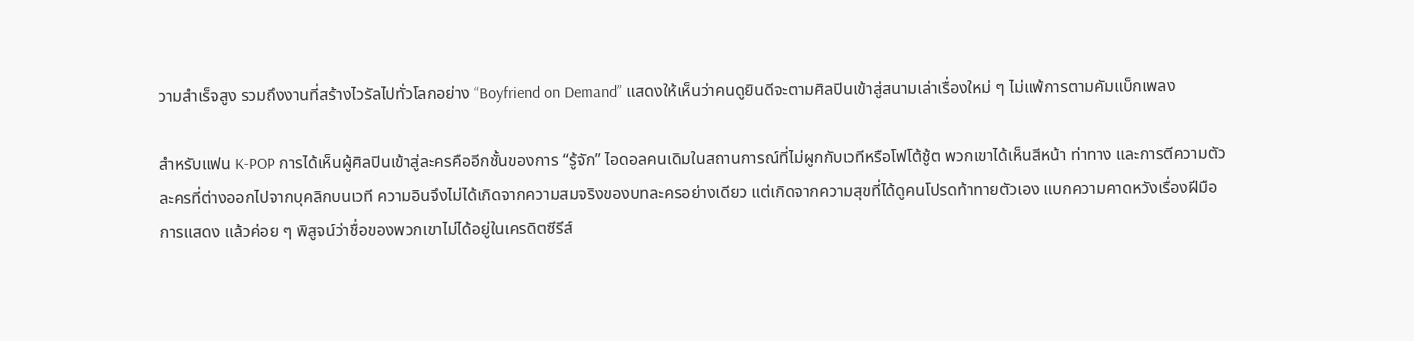วามสำเร็จสูง รวมถึงงานที่สร้างไวรัลไปทั่วโลกอย่าง “Boyfriend on Demand” แสดงให้เห็นว่าคนดูยินดีจะตามศิลปินเข้าสู่สนามเล่าเรื่องใหม่ ๆ ไม่แพ้การตามคัมแบ็กเพลง

สำหรับแฟน K-POP การได้เห็นผู้ศิลปินเข้าสู่ละครคืออีกชั้นของการ “รู้จัก” ไอดอลคนเดิมในสถานการณ์ที่ไม่ผูกกับเวทีหรือโฟโต้ชู้ต พวกเขาได้เห็นสีหน้า ท่าทาง และการตีความตัวละครที่ต่างออกไปจากบุคลิกบนเวที ความอินจึงไม่ได้เกิดจากความสมจริงของบทละครอย่างเดียว แต่เกิดจากความสุขที่ได้ดูคนโปรดท้าทายตัวเอง แบกความคาดหวังเรื่องฝีมือการแสดง แล้วค่อย ๆ พิสูจน์ว่าชื่อของพวกเขาไม่ได้อยู่ในเครดิตซีรีส์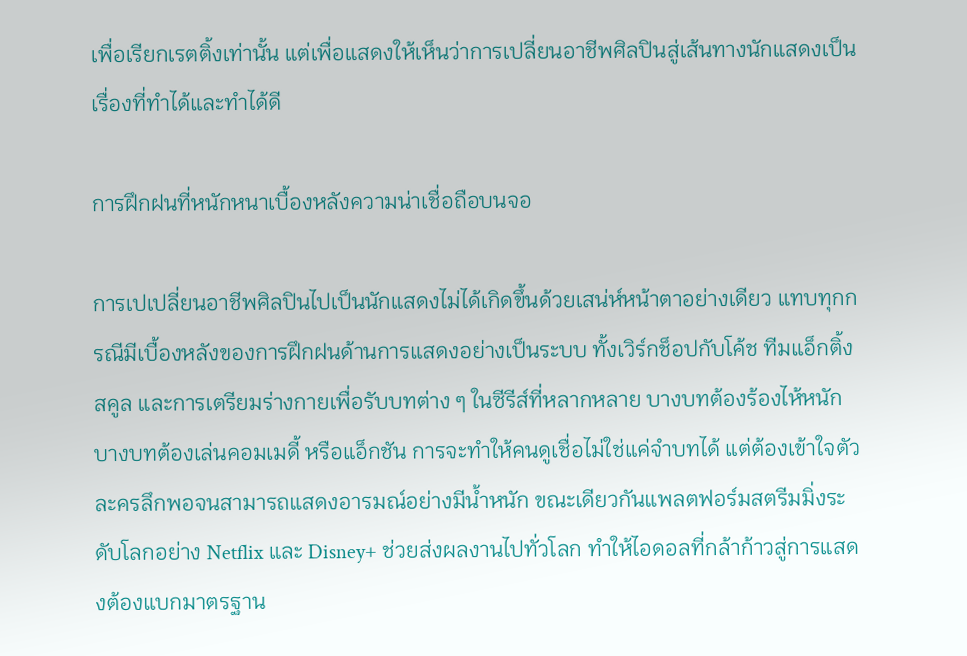เพื่อเรียกเรตติ้งเท่านั้น แต่เพื่อแสดงให้เห็นว่าการเปลี่ยนอาชีพศิลปินสู่เส้นทางนักแสดงเป็นเรื่องที่ทำได้และทำได้ดี

การฝึกฝนที่หนักหนาเบื้องหลังความน่าเชื่อถือบนจอ

การเปเปลี่ยนอาชีพศิลปินไปเป็นนักแสดงไม่ได้เกิดขึ้นด้วยเสน่ห์หน้าตาอย่างเดียว แทบทุกกรณีมีเบื้องหลังของการฝึกฝนด้านการแสดงอย่างเป็นระบบ ทั้งเวิร์กช็อปกับโค้ช ทีมแอ็กติ้งสคูล และการเตรียมร่างกายเพื่อรับบทต่าง ๆ ในซีรีส์ที่หลากหลาย บางบทต้องร้องไห้หนัก บางบทต้องเล่นคอมเมดี้ หรือแอ็กชัน การจะทำให้คนดูเชื่อไม่ใช่แค่จำบทได้ แต่ต้องเข้าใจตัวละครลึกพอจนสามารถแสดงอารมณ์อย่างมีน้ำหนัก ขณะเดียวกันแพลตฟอร์มสตรีมมิ่งระดับโลกอย่าง Netflix และ Disney+ ช่วยส่งผลงานไปทั่วโลก ทำให้ไอดอลที่กล้าก้าวสู่การแสดงต้องแบกมาตรฐาน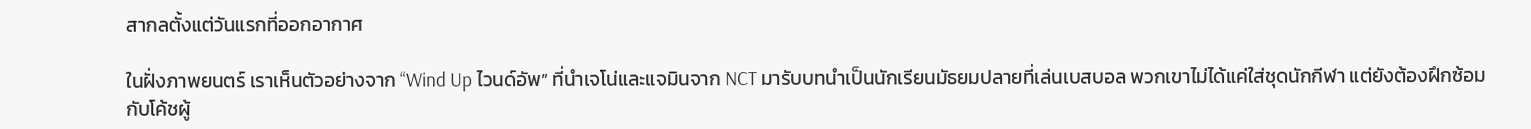สากลตั้งแต่วันแรกที่ออกอากาศ

ในฝั่งภาพยนตร์ เราเห็นตัวอย่างจาก “Wind Up ไวนด์อัพ” ที่นำเจโน่และแจมินจาก NCT มารับบทนำเป็นนักเรียนมัธยมปลายที่เล่นเบสบอล พวกเขาไม่ได้แค่ใส่ชุดนักกีฬา แต่ยังต้องฝึกซ้อมกับโค้ชผู้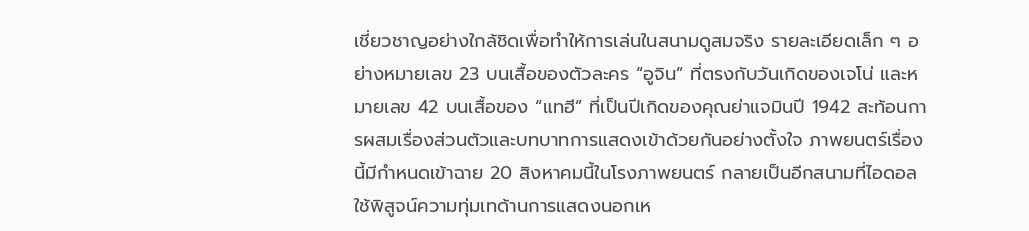เชี่ยวชาญอย่างใกล้ชิดเพื่อทำให้การเล่นในสนามดูสมจริง รายละเอียดเล็ก ๆ อย่างหมายเลข 23 บนเสื้อของตัวละคร “อูจิน” ที่ตรงกับวันเกิดของเจโน่ และหมายเลข 42 บนเสื้อของ “แทฮี” ที่เป็นปีเกิดของคุณย่าแจมินปี 1942 สะท้อนการผสมเรื่องส่วนตัวและบทบาทการแสดงเข้าด้วยกันอย่างตั้งใจ ภาพยนตร์เรื่องนี้มีกำหนดเข้าฉาย 20 สิงหาคมนี้ในโรงภาพยนตร์ กลายเป็นอีกสนามที่ไอดอลใช้พิสูจน์ความทุ่มเทด้านการแสดงนอกเห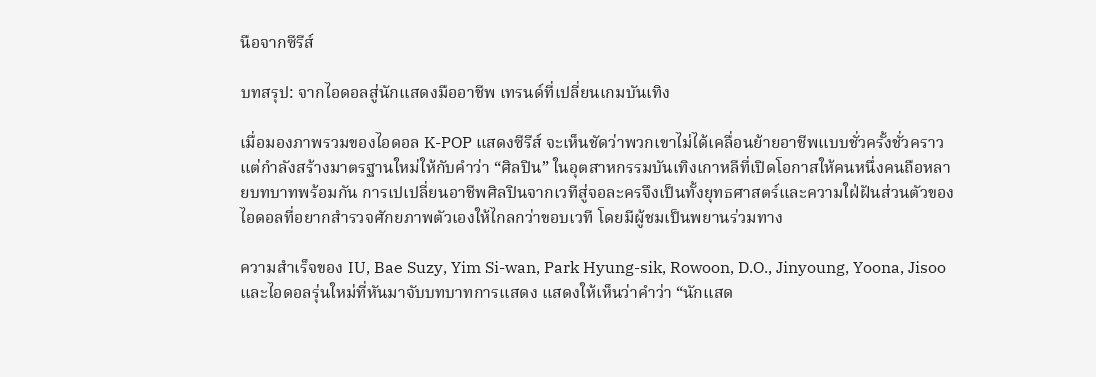นือจากซีรีส์

บทสรุป: จากไอดอลสู่นักแสดงมืออาชีพ เทรนด์ที่เปลี่ยนเกมบันเทิง

เมื่อมองภาพรวมของไอดอล K-POP แสดงซีรีส์ จะเห็นชัดว่าพวกเขาไม่ได้เคลื่อนย้ายอาชีพแบบชั่วครั้งชั่วคราว แต่กำลังสร้างมาตรฐานใหม่ให้กับคำว่า “ศิลปิน” ในอุตสาหกรรมบันเทิงเกาหลีที่เปิดโอกาสให้คนหนึ่งคนถือหลายบทบาทพร้อมกัน การเปเปลี่ยนอาชีพศิลปินจากเวทีสู่จอละครจึงเป็นทั้งยุทธศาสตร์และความใฝ่ฝันส่วนตัวของไอดอลที่อยากสำรวจศักยภาพตัวเองให้ไกลกว่าขอบเวที โดยมีผู้ชมเป็นพยานร่วมทาง

ความสำเร็จของ IU, Bae Suzy, Yim Si-wan, Park Hyung-sik, Rowoon, D.O., Jinyoung, Yoona, Jisoo และไอดอลรุ่นใหม่ที่หันมาจับบทบาทการแสดง แสดงให้เห็นว่าคำว่า “นักแสด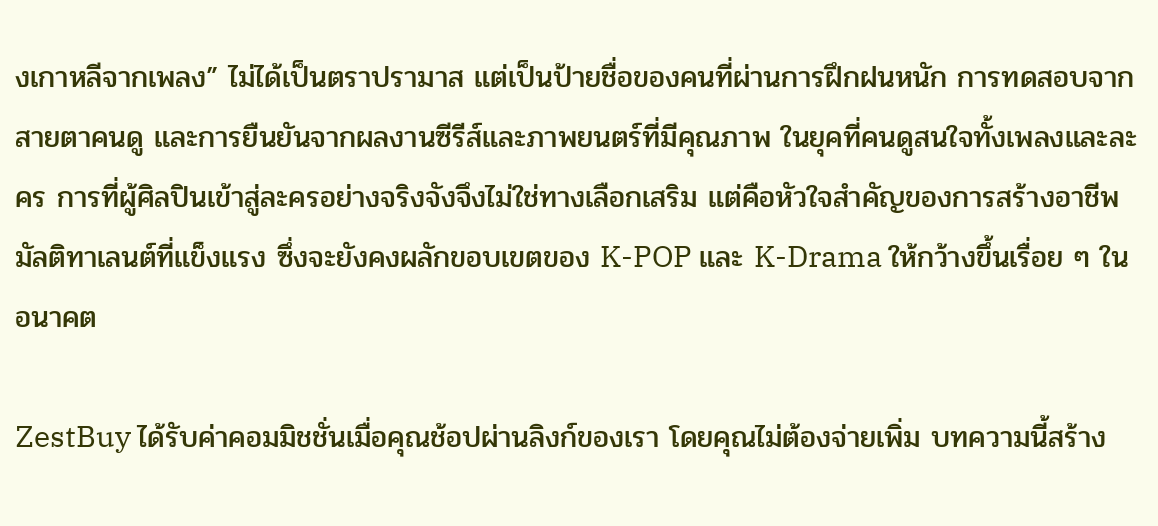งเกาหลีจากเพลง” ไม่ได้เป็นตราปรามาส แต่เป็นป้ายชื่อของคนที่ผ่านการฝึกฝนหนัก การทดสอบจากสายตาคนดู และการยืนยันจากผลงานซีรีส์และภาพยนตร์ที่มีคุณภาพ ในยุคที่คนดูสนใจทั้งเพลงและละคร การที่ผู้ศิลปินเข้าสู่ละครอย่างจริงจังจึงไม่ใช่ทางเลือกเสริม แต่คือหัวใจสำคัญของการสร้างอาชีพมัลติทาเลนต์ที่แข็งแรง ซึ่งจะยังคงผลักขอบเขตของ K-POP และ K-Drama ให้กว้างขึ้นเรื่อย ๆ ในอนาคต

ZestBuy ได้รับค่าคอมมิชชั่นเมื่อคุณช้อปผ่านลิงก์ของเรา โดยคุณไม่ต้องจ่ายเพิ่ม บทความนี้สร้าง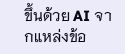ขึ้นด้วย AI จากแหล่งข้อ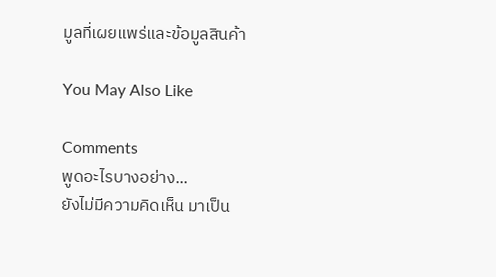มูลที่เผยแพร่และข้อมูลสินค้า

You May Also Like

Comments
พูดอะไรบางอย่าง...
ยังไม่มีความคิดเห็น มาเป็น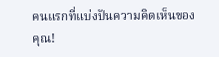คนแรกที่แบ่งปันความคิดเห็นของคุณ!